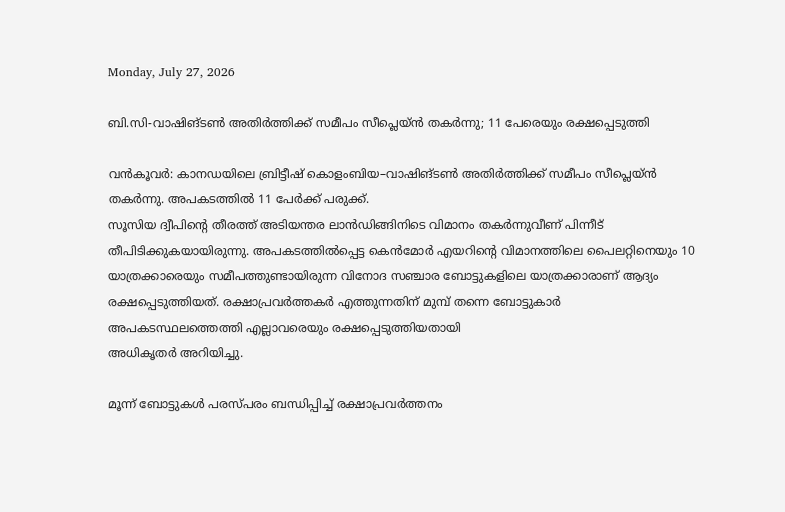Monday, July 27, 2026

ബി.സി-വാഷിങ്ടൺ അതിർത്തിക്ക് സമീപം സീപ്ലെയ്ൻ തകർന്നു; 11 പേരെയും രക്ഷപ്പെടുത്തി

വൻകൂവർ: കാനഡയിലെ ബ്രിട്ടീഷ് കൊളംബിയ–വാഷിങ്ടൺ അതിർത്തിക്ക് സമീപം സീപ്ലെയ്ൻ തകർന്നു. അപകടത്തിൽ 11 പേർക്ക് പരുക്ക്.
സൂസിയ ദ്വീപിന്റെ തീരത്ത് അടിയന്തര ലാൻഡിങ്ങിനിടെ വിമാനം തകർന്നുവീണ് പിന്നീട് തീപിടിക്കുകയായിരുന്നു. അപകടത്തിൽപ്പെട്ട കെൻമോർ എയറിന്റെ വിമാനത്തിലെ പൈലറ്റിനെയും 10 യാത്രക്കാരെയും സമീപത്തുണ്ടായിരുന്ന വിനോദ സഞ്ചാര ബോട്ടുകളിലെ യാത്രക്കാരാണ് ആദ്യം രക്ഷപ്പെടുത്തിയത്. രക്ഷാപ്രവർത്തകർ എത്തുന്നതിന് മുമ്പ് തന്നെ ബോട്ടുകാർ അപകടസ്ഥലത്തെത്തി എല്ലാവരെയും രക്ഷപ്പെടുത്തിയതായി
അധികൃതർ അറിയിച്ചു.

മൂന്ന് ബോട്ടുകൾ പരസ്പരം ബന്ധിപ്പിച്ച് രക്ഷാപ്രവർത്തനം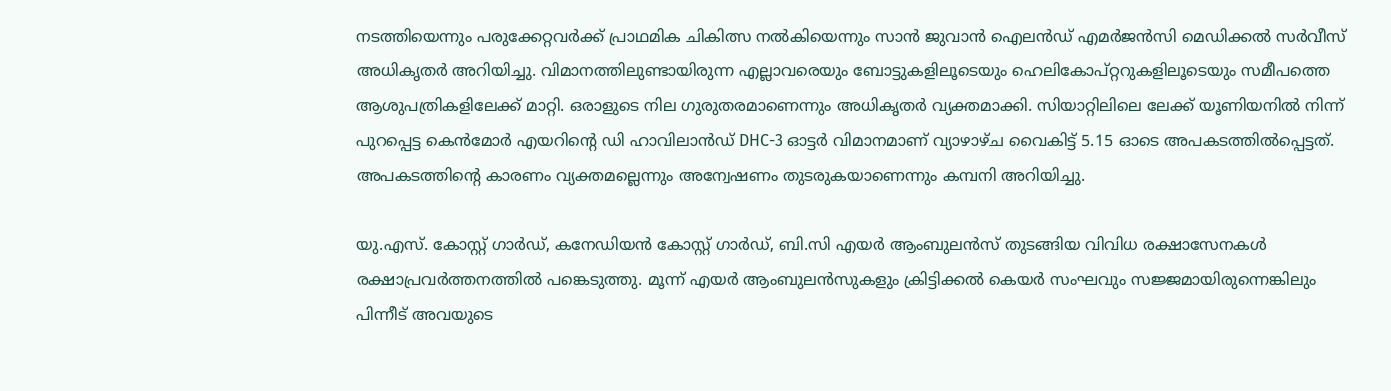നടത്തിയെന്നും പരുക്കേറ്റവർക്ക് പ്രാഥമിക ചികിത്സ നൽകിയെന്നും സാൻ ജുവാൻ ഐലൻഡ് എമർജൻസി മെഡിക്കൽ സർവീസ് അധികൃതർ അറിയിച്ചു. വിമാനത്തിലുണ്ടായിരുന്ന എല്ലാവരെയും ബോട്ടുകളിലൂടെയും ഹെലികോപ്റ്ററുകളിലൂടെയും സമീപത്തെ ആശുപത്രികളിലേക്ക് മാറ്റി. ഒരാളുടെ നില ഗുരുതരമാണെന്നും അധികൃതർ വ്യക്തമാക്കി. സിയാറ്റിലിലെ ലേക്ക് യൂണിയനിൽ നിന്ന് പുറപ്പെട്ട കെൻമോർ എയറിന്റെ ഡി ഹാവിലാൻഡ് DHC-3 ഓട്ടർ വിമാനമാണ് വ്യാഴാഴ്ച വൈകിട്ട് 5.15 ഓടെ അപകടത്തിൽപ്പെട്ടത്. അപകടത്തിന്റെ കാരണം വ്യക്തമല്ലെന്നും അന്വേഷണം തുടരുകയാണെന്നും കമ്പനി അറിയിച്ചു.

യു.എസ്. കോസ്റ്റ് ഗാർഡ്, കനേഡിയൻ കോസ്റ്റ് ഗാർഡ്, ബി.സി എയർ ആംബുലൻസ് തുടങ്ങിയ വിവിധ രക്ഷാസേനകൾ രക്ഷാപ്രവർത്തനത്തിൽ പങ്കെടുത്തു. മൂന്ന് എയർ ആംബുലൻസുകളും ക്രിട്ടിക്കൽ കെയർ സംഘവും സജ്ജമായിരുന്നെങ്കിലും പിന്നീട് അവയുടെ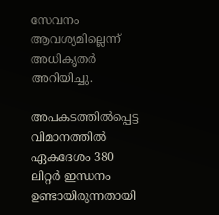സേവനം ആവശ്യമില്ലെന്ന് അധികൃതർ അറിയിച്ചു.

അപകടത്തിൽപ്പെട്ട വിമാനത്തിൽ ഏകദേശം 380 ലിറ്റർ ഇന്ധനം ഉണ്ടായിരുന്നതായി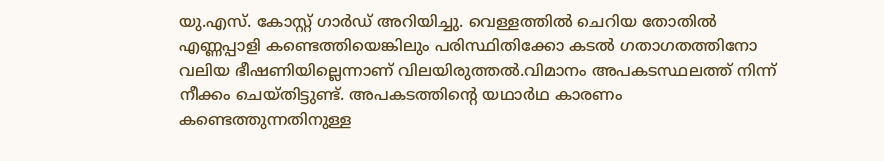യു.എസ്. കോസ്റ്റ് ഗാർഡ് അറിയിച്ചു. വെള്ളത്തിൽ ചെറിയ തോതിൽ എണ്ണപ്പാളി കണ്ടെത്തിയെങ്കിലും പരിസ്ഥിതിക്കോ കടൽ ഗതാഗതത്തിനോ വലിയ ഭീഷണിയില്ലെന്നാണ് വിലയിരുത്തൽ.വിമാനം അപകടസ്ഥലത്ത് നിന്ന് നീക്കം ചെയ്തിട്ടുണ്ട്. അപകടത്തിന്റെ യഥാർഥ കാരണം കണ്ടെത്തുന്നതിനുള്ള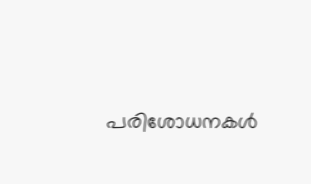പരിശോധനകൾ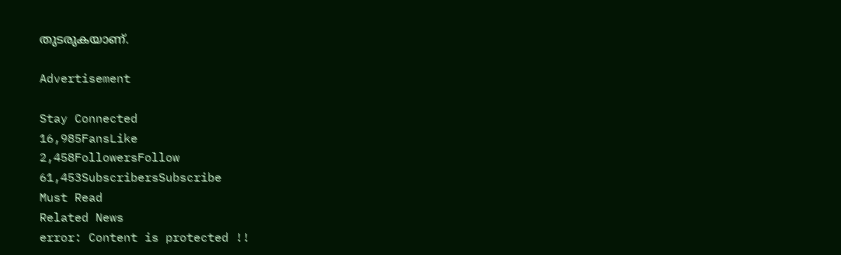തുടരുകയാണ്.

Advertisement

Stay Connected
16,985FansLike
2,458FollowersFollow
61,453SubscribersSubscribe
Must Read
Related News
error: Content is protected !!